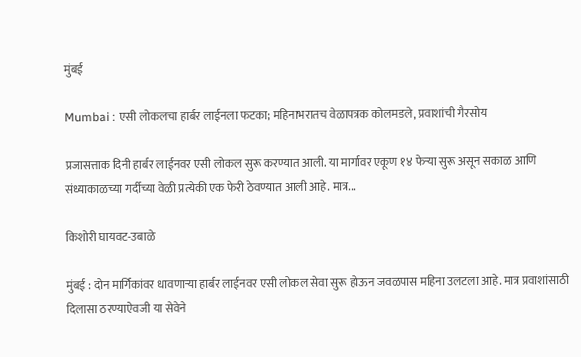मुंबई

Mumbai : एसी लोकलचा हार्बर लाईनला फटका; महिनाभरातच वेळापत्रक कोलमडले, प्रवाशांची गैरसोय

प्रजासत्ताक दिनी हार्बर लाईनवर एसी लोकल सुरू करण्यात आली. या मार्गावर एकूण १४ फेऱ्या सुरू असून सकाळ आणि संध्याकाळच्या गर्दीच्या वेळी प्रत्येकी एक फेरी ठेवण्यात आली आहे. मात्र...

किशोरी घायवट-उबाळे

मुंबई : दोन मार्गिकांवर धावणाऱ्या हार्बर लाईनवर एसी लोकल सेवा सुरू होऊन जवळपास महिना उलटला आहे. मात्र प्रवाशांसाठी दिलासा ठरण्याऐवजी या सेवेने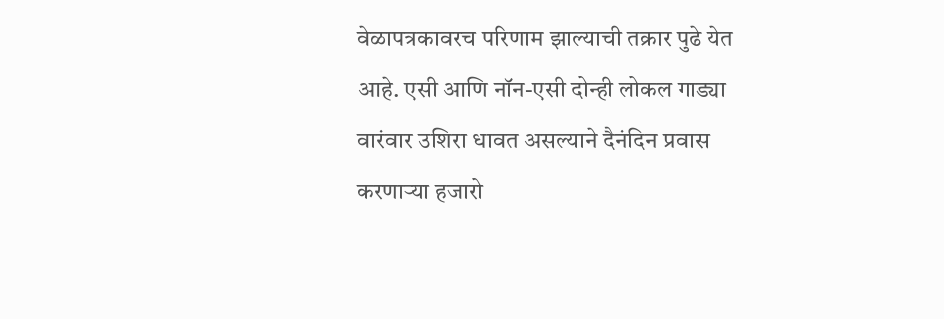वेळापत्रकावरच परिणाम झाल्याची तक्रार पुढे येत आहे. एसी आणि नॉन-एसी दोन्ही लोकल गाड्या वारंवार उशिरा धावत असल्याने दैनंदिन प्रवास करणाऱ्या हजारो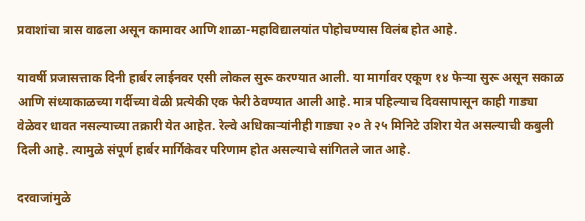प्रवाशांचा त्रास वाढला असून कामावर आणि शाळा-महाविद्यालयांत पोहोचण्यास विलंब होत आहे.

यावर्षी प्रजासत्ताक दिनी हार्बर लाईनवर एसी लोकल सुरू करण्यात आली. या मार्गावर एकूण १४ फेऱ्या सुरू असून सकाळ आणि संध्याकाळच्या गर्दीच्या वेळी प्रत्येकी एक फेरी ठेवण्यात आली आहे. मात्र पहिल्याच दिवसापासून काही गाड्या वेळेवर धावत नसल्याच्या तक्रारी येत आहेत. रेल्वे अधिकाऱ्यांनीही गाड्या २० ते २५ मिनिटे उशिरा येत असल्याची कबुली दिली आहे. त्यामुळे संपूर्ण हार्बर मार्गिकेवर परिणाम होत असल्याचे सांगितले जात आहे.

दरवाजांमुळे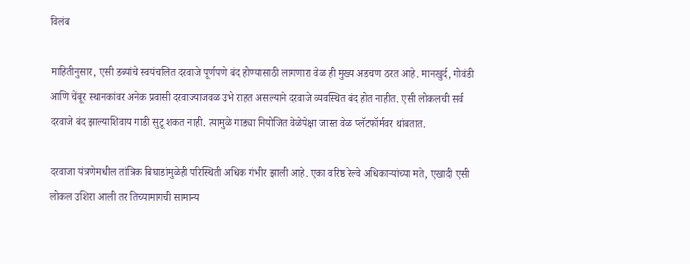विलंब

माहितीनुसार, एसी डब्यांचे स्वयंचलित दरवाजे पूर्णपणे बंद होण्यासाठी लागणारा वेळ ही मुख्य अडचण ठरत आहे. मानखुर्द, गोवंडी आणि चेंबूर स्थानकांवर अनेक प्रवासी दरवाज्याजवळ उभे राहत असल्याने दरवाजे व्यवस्थित बंद होत नाहीत. एसी लोकलची सर्व दरवाजे बंद झाल्याशिवाय गाडी सुटू शकत नाही. त्यामुळे गाड्या नियोजित वेळेपेक्षा जास्त वेळ प्लॅटफॉर्मवर थांबतात.

दरवाजा यंत्रणेमधील तांत्रिक बिघाडांमुळेही परिस्थिती अधिक गंभीर झाली आहे. एका वरिष्ठ रेल्वे अधिकाऱ्यांच्या मते, एखादी एसी लोकल उशिरा आली तर तिच्यामागची सामान्य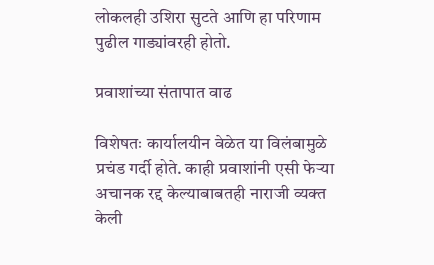लोकलही उशिरा सुटते आणि हा परिणाम पुढील गाड्यांवरही होतो.

प्रवाशांच्या संतापात वाढ

विशेषतः कार्यालयीन वेळेत या विलंबामुळे प्रचंड गर्दी होते. काही प्रवाशांनी एसी फेऱ्या अचानक रद्द केल्याबाबतही नाराजी व्यक्त केली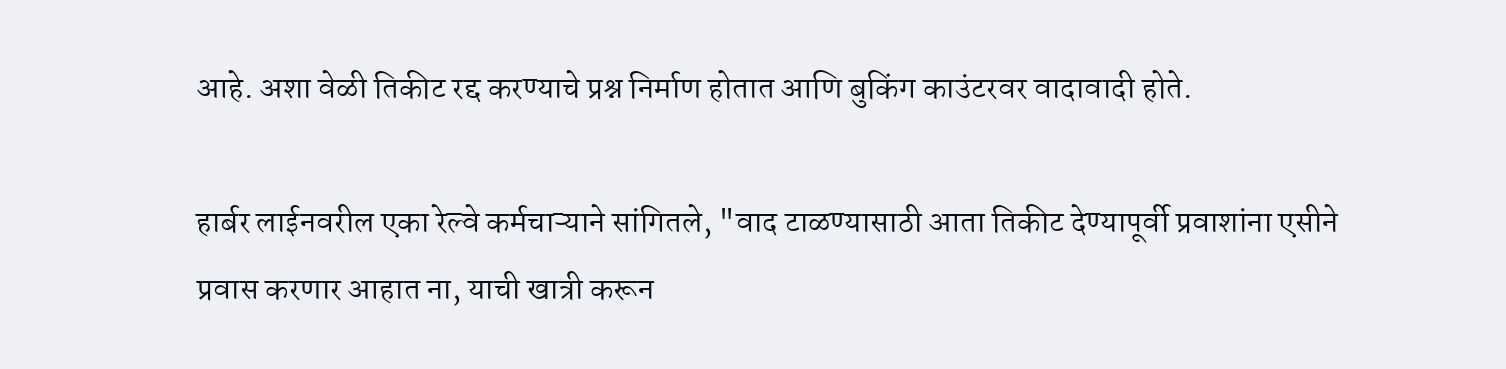आहे. अशा वेळी तिकीट रद्द करण्याचे प्रश्न निर्माण होतात आणि बुकिंग काउंटरवर वादावादी होते.

हार्बर लाईनवरील एका रेल्वे कर्मचाऱ्याने सांगितले, "वाद टाळण्यासाठी आता तिकीट देण्यापूर्वी प्रवाशांना एसीने प्रवास करणार आहात ना, याची खात्री करून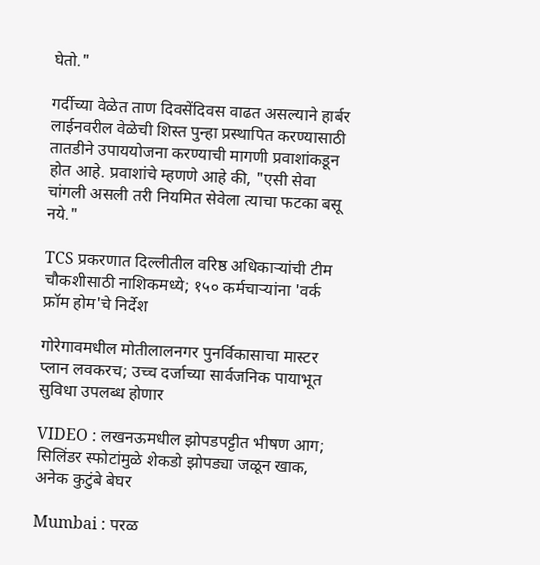घेतो."

गर्दीच्या वेळेत ताण दिवसेंदिवस वाढत असल्याने हार्बर लाईनवरील वेळेची शिस्त पुन्हा प्रस्थापित करण्यासाठी तातडीने उपाययोजना करण्याची मागणी प्रवाशांकडून होत आहे. प्रवाशांचे म्हणणे आहे की, "एसी सेवा चांगली असली तरी नियमित सेवेला त्याचा फटका बसू नये."

TCS प्रकरणात दिल्लीतील वरिष्ठ अधिकाऱ्यांची टीम चौकशीसाठी नाशिकमध्ये; १५० कर्मचाऱ्यांना 'वर्क फ्रॉम होम'चे निर्देश

गोरेगावमधील मोतीलालनगर पुनर्विकासाचा मास्टर प्लान लवकरच; उच्च दर्जाच्या सार्वजनिक पायाभूत सुविधा उपलब्ध होणार

VIDEO : लखनऊमधील झोपडपट्टीत भीषण आग; सिलिंडर स्फोटांमुळे शेकडो झोपड्या जळून खाक, अनेक कुटुंबे बेघर

Mumbai : परळ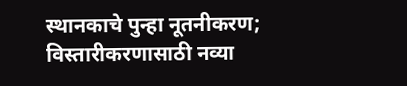स्थानकाचे पुन्हा नूतनीकरण; विस्तारीकरणासाठी नव्या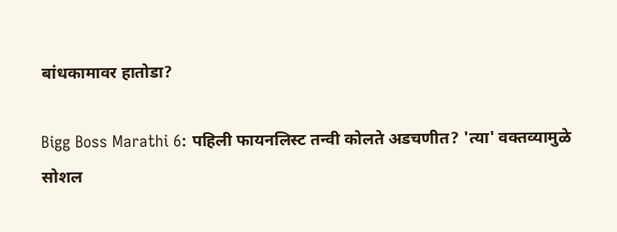बांधकामावर हातोडा?

Bigg Boss Marathi 6: पहिली फायनलिस्ट तन्वी कोलते अडचणीत? 'त्या' वक्तव्यामुळे सोशल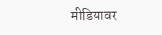मीडियावर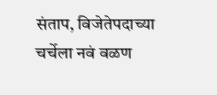संताप, विजेतेपदाच्या चर्चेला नवं वळण